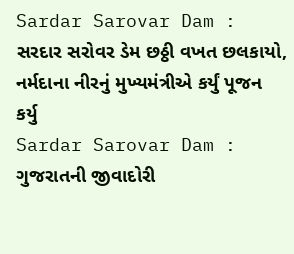Sardar Sarovar Dam : સરદાર સરોવર ડેમ છઠ્ઠી વખત છલકાયો, નર્મદાના નીરનું મુખ્યમંત્રીએ કર્યું પૂજન કર્યુ
Sardar Sarovar Dam : ગુજરાતની જીવાદોરી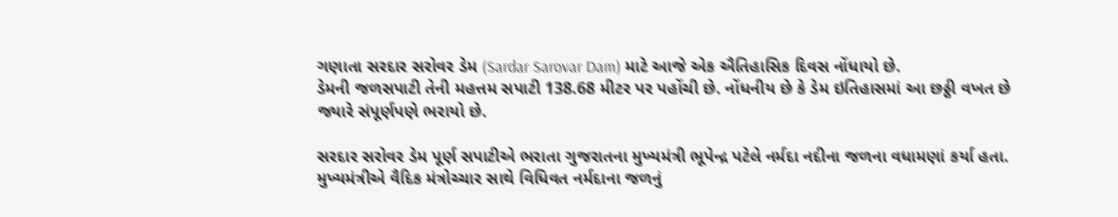ગણાતા સરદાર સરોવર ડેમ (Sardar Sarovar Dam) માટે આજે એક ઐતિહાસિક દિવસ નોંધાયો છે.
ડેમની જળસપાટી તેની મહત્તમ સપાટી 138.68 મીટર પર પહોંચી છે. નોંધનીય છે કે ડેમ ઇતિહાસમાં આ છઠ્ઠી વખત છે જ્યારે સંપૂર્ણપણે ભરાયો છે.

સરદાર સરોવર ડેમ પૂર્ણ સપાટીએ ભરાતા ગુજરાતના મુખ્યમંત્રી ભૂપેન્દ્ર પટેલે નર્મદા નદીના જળના વધામણાં કર્યા હતા. મુખ્યમંત્રીએ વૈદિક મંત્રોચ્ચાર સાથે વિધિવત નર્મદાના જળનું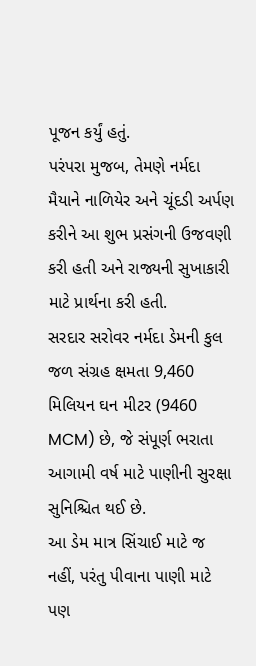પૂજન કર્યું હતું.
પરંપરા મુજબ, તેમણે નર્મદા મૈયાને નાળિયેર અને ચૂંદડી અર્પણ કરીને આ શુભ પ્રસંગની ઉજવણી કરી હતી અને રાજ્યની સુખાકારી માટે પ્રાર્થના કરી હતી.
સરદાર સરોવર નર્મદા ડેમની કુલ જળ સંગ્રહ ક્ષમતા 9,460 મિલિયન ઘન મીટર (9460 MCM) છે, જે સંપૂર્ણ ભરાતા આગામી વર્ષ માટે પાણીની સુરક્ષા સુનિશ્ચિત થઈ છે.
આ ડેમ માત્ર સિંચાઈ માટે જ નહીં, પરંતુ પીવાના પાણી માટે પણ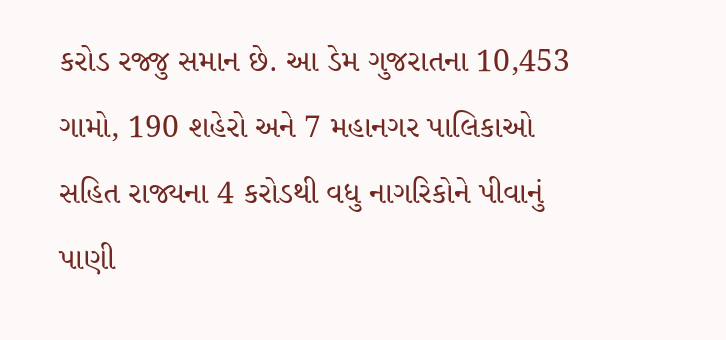કરોડ રજ્જુ સમાન છે. આ ડેમ ગુજરાતના 10,453 ગામો, 190 શહેરો અને 7 મહાનગર પાલિકાઓ સહિત રાજ્યના 4 કરોડથી વધુ નાગરિકોને પીવાનું પાણી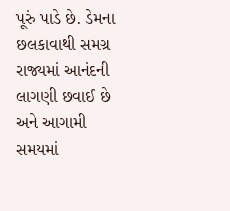પૂરું પાડે છે. ડેમના છલકાવાથી સમગ્ર રાજ્યમાં આનંદની લાગણી છવાઈ છે અને આગામી સમયમાં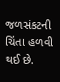જળસંકટની ચિંતા હળવી થઈ છે.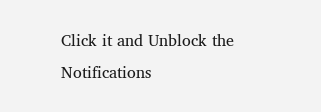Click it and Unblock the Notifications